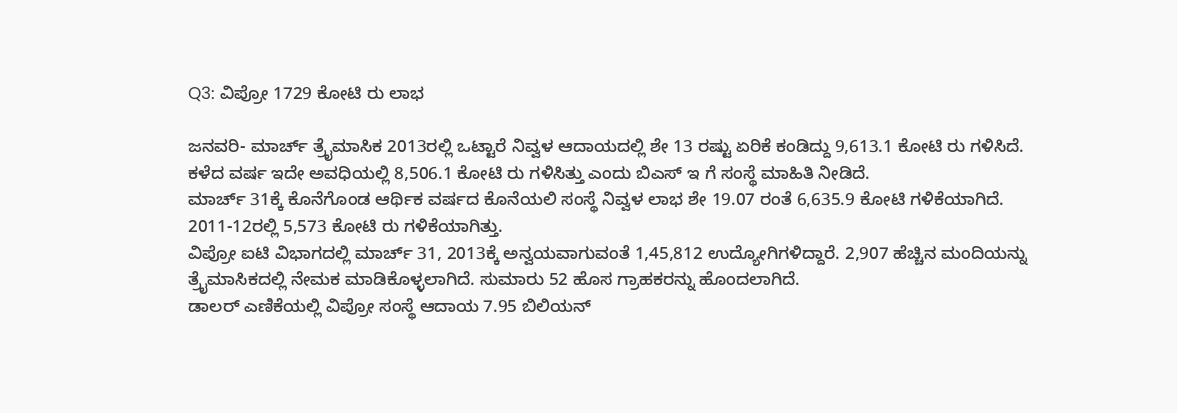Q3: ವಿಪ್ರೋ 1729 ಕೋಟಿ ರು ಲಾಭ

ಜನವರಿ- ಮಾರ್ಚ್ ತ್ರೈಮಾಸಿಕ 2013ರಲ್ಲಿ ಒಟ್ಟಾರೆ ನಿವ್ವಳ ಆದಾಯದಲ್ಲಿ ಶೇ 13 ರಷ್ಟು ಏರಿಕೆ ಕಂಡಿದ್ದು 9,613.1 ಕೋಟಿ ರು ಗಳಿಸಿದೆ. ಕಳೆದ ವರ್ಷ ಇದೇ ಅವಧಿಯಲ್ಲಿ 8,506.1 ಕೋಟಿ ರು ಗಳಿಸಿತ್ತು ಎಂದು ಬಿಎಸ್ ಇ ಗೆ ಸಂಸ್ಥೆ ಮಾಹಿತಿ ನೀಡಿದೆ.
ಮಾರ್ಚ್ 31ಕ್ಕೆ ಕೊನೆಗೊಂಡ ಆರ್ಥಿಕ ವರ್ಷದ ಕೊನೆಯಲಿ ಸಂಸ್ಥೆ ನಿವ್ವಳ ಲಾಭ ಶೇ 19.07 ರಂತೆ 6,635.9 ಕೋಟಿ ಗಳಿಕೆಯಾಗಿದೆ. 2011-12ರಲ್ಲಿ 5,573 ಕೋಟಿ ರು ಗಳಿಕೆಯಾಗಿತ್ತು.
ವಿಪ್ರೋ ಐಟಿ ವಿಭಾಗದಲ್ಲಿ ಮಾರ್ಚ್ 31, 2013ಕ್ಕೆ ಅನ್ವಯವಾಗುವಂತೆ 1,45,812 ಉದ್ಯೋಗಿಗಳಿದ್ದಾರೆ. 2,907 ಹೆಚ್ಚಿನ ಮಂದಿಯನ್ನು ತ್ರೈಮಾಸಿಕದಲ್ಲಿ ನೇಮಕ ಮಾಡಿಕೊಳ್ಳಲಾಗಿದೆ. ಸುಮಾರು 52 ಹೊಸ ಗ್ರಾಹಕರನ್ನು ಹೊಂದಲಾಗಿದೆ.
ಡಾಲರ್ ಎಣಿಕೆಯಲ್ಲಿ ವಿಪ್ರೋ ಸಂಸ್ಥೆ ಆದಾಯ 7.95 ಬಿಲಿಯನ್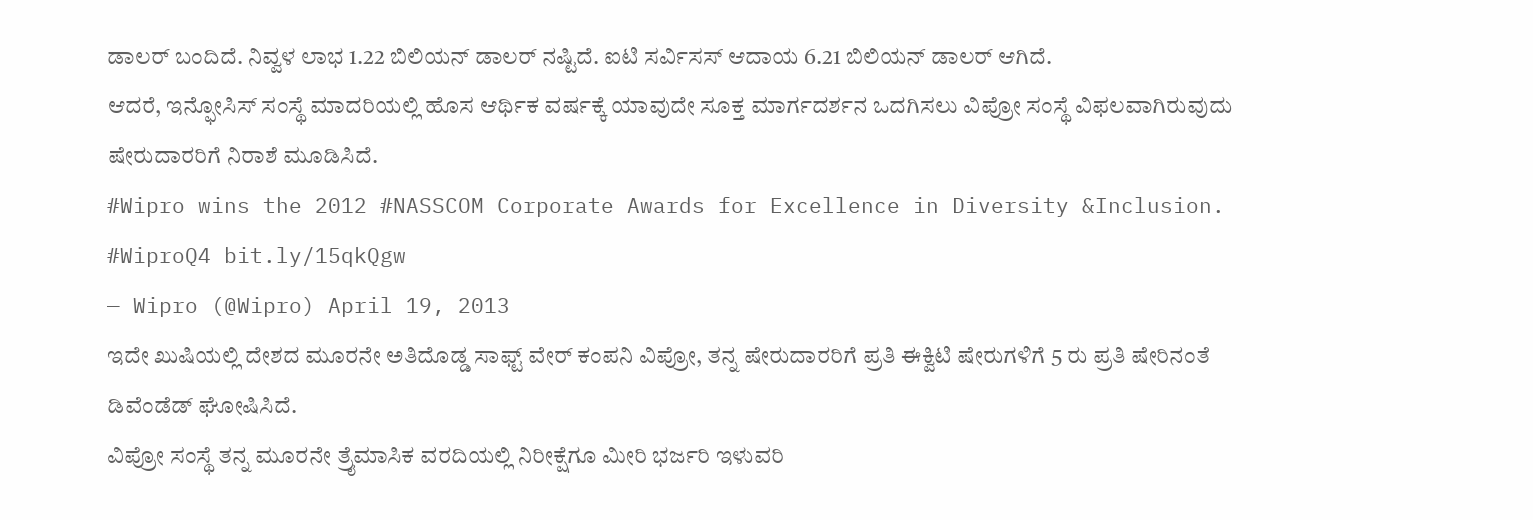ಡಾಲರ್ ಬಂದಿದೆ. ನಿವ್ವಳ ಲಾಭ 1.22 ಬಿಲಿಯನ್ ಡಾಲರ್ ನಷ್ಟಿದೆ. ಐಟಿ ಸರ್ವಿಸಸ್ ಆದಾಯ 6.21 ಬಿಲಿಯನ್ ಡಾಲರ್ ಆಗಿದೆ.
ಆದರೆ, ಇನ್ಫೋಸಿಸ್ ಸಂಸ್ಥೆ ಮಾದರಿಯಲ್ಲಿ ಹೊಸ ಆರ್ಥಿಕ ವರ್ಷಕ್ಕೆ ಯಾವುದೇ ಸೂಕ್ತ ಮಾರ್ಗದರ್ಶನ ಒದಗಿಸಲು ವಿಪ್ರೋ ಸಂಸ್ಥೆ ವಿಫಲವಾಗಿರುವುದು ಷೇರುದಾರರಿಗೆ ನಿರಾಶೆ ಮೂಡಿಸಿದೆ.
#Wipro wins the 2012 #NASSCOM Corporate Awards for Excellence in Diversity &Inclusion. #WiproQ4 bit.ly/15qkQgw
— Wipro (@Wipro) April 19, 2013
ಇದೇ ಖುಷಿಯಲ್ಲಿ ದೇಶದ ಮೂರನೇ ಅತಿದೊಡ್ಡ ಸಾಫ್ಟ್ ವೇರ್ ಕಂಪನಿ ವಿಪ್ರೋ, ತನ್ನ ಷೇರುದಾರರಿಗೆ ಪ್ರತಿ ಈಕ್ವಿಟಿ ಷೇರುಗಳಿಗೆ 5 ರು ಪ್ರತಿ ಷೇರಿನಂತೆ ಡಿವೆಂಡೆಡ್ ಘೋಷಿಸಿದೆ.
ವಿಪ್ರೋ ಸಂಸ್ಥೆ ತನ್ನ ಮೂರನೇ ತ್ರೈಮಾಸಿಕ ವರದಿಯಲ್ಲಿ ನಿರೀಕ್ಷೆಗೂ ಮೀರಿ ಭರ್ಜರಿ ಇಳುವರಿ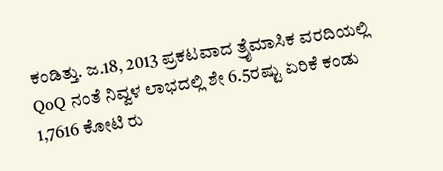ಕಂಡಿತ್ತು. ಜ.18, 2013 ಪ್ರಕಟವಾದ ತ್ರೈಮಾಸಿಕ ವರದಿಯಲ್ಲಿ QoQ ನಂತೆ ನಿವ್ವಳ ಲಾಭದಲ್ಲಿ ಶೇ 6.5ರಷ್ಟು ಏರಿಕೆ ಕಂಡು 1,7616 ಕೋಟಿ ರು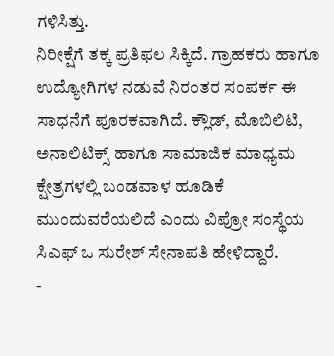ಗಳಿಸಿತ್ತು.
ನಿರೀಕ್ಷೆಗೆ ತಕ್ಕ ಪ್ರತಿಫಲ ಸಿಕ್ಕಿದೆ. ಗ್ರಾಹಕರು ಹಾಗೂ ಉದ್ಯೋಗಿಗಳ ನಡುವೆ ನಿರಂತರ ಸಂಪರ್ಕ ಈ ಸಾಧನೆಗೆ ಪೂರಕವಾಗಿದೆ. ಕ್ಲೌಡ್, ಮೊಬಿಲಿಟಿ, ಅನಾಲಿಟಿಕ್ಸ್ ಹಾಗೂ ಸಾಮಾಜಿಕ ಮಾಧ್ಯಮ ಕ್ಷೇತ್ರಗಳಲ್ಲಿ ಬಂಡವಾಳ ಹೂಡಿಕೆ ಮುಂದುವರೆಯಲಿದೆ ಎಂದು ವಿಪ್ರೋ ಸಂಸ್ಥೆಯ ಸಿಎಫ್ ಒ ಸುರೇಶ್ ಸೇನಾಪತಿ ಹೇಳಿದ್ದಾರೆ.
-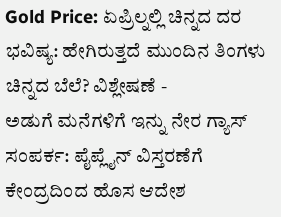Gold Price: ಏಪ್ರಿಲ್ನಲ್ಲಿ ಚಿನ್ನದ ದರ ಭವಿಷ್ಯ: ಹೇಗಿರುತ್ತದೆ ಮುಂದಿನ ತಿಂಗಳು ಚಿನ್ನದ ಬೆಲೆ? ವಿಶ್ಲೇಷಣೆ -
ಅಡುಗೆ ಮನೆಗಳಿಗೆ ಇನ್ನು ನೇರ ಗ್ಯಾಸ್ ಸಂಪರ್ಕ: ಪೈಪ್ಲೈನ್ ವಿಸ್ತರಣೆಗೆ ಕೇಂದ್ರದಿಂದ ಹೊಸ ಆದೇಶ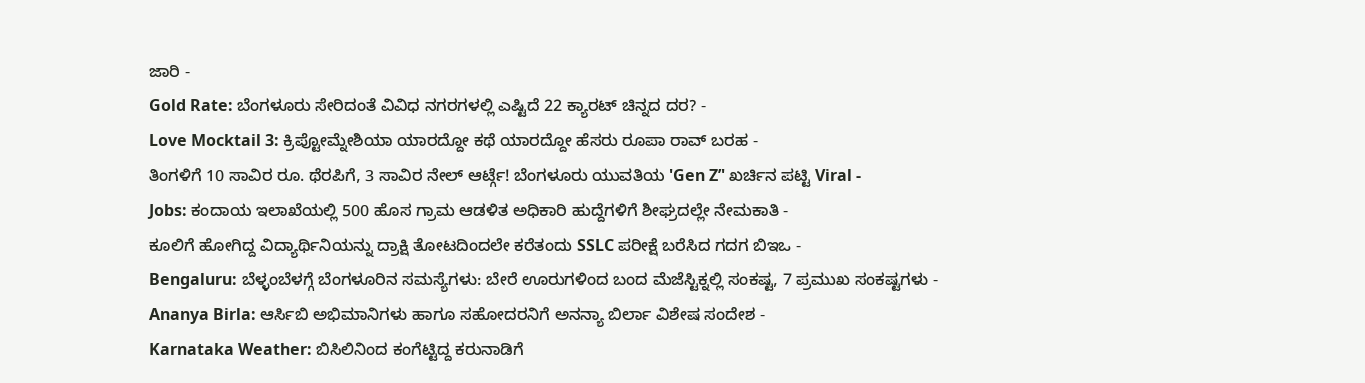ಜಾರಿ -
Gold Rate: ಬೆಂಗಳೂರು ಸೇರಿದಂತೆ ವಿವಿಧ ನಗರಗಳಲ್ಲಿ ಎಷ್ಟಿದೆ 22 ಕ್ಯಾರಟ್ ಚಿನ್ನದ ದರ? -
Love Mocktail 3: ಕ್ರಿಪ್ಟೋಮ್ನೇಶಿಯಾ ಯಾರದ್ದೋ ಕಥೆ ಯಾರದ್ದೋ ಹೆಸರು ರೂಪಾ ರಾವ್ ಬರಹ -
ತಿಂಗಳಿಗೆ 10 ಸಾವಿರ ರೂ. ಥೆರಪಿಗೆ, 3 ಸಾವಿರ ನೇಲ್ ಆರ್ಟ್ಗೆ! ಬೆಂಗಳೂರು ಯುವತಿಯ 'Gen Z’' ಖರ್ಚಿನ ಪಟ್ಟಿ Viral -
Jobs: ಕಂದಾಯ ಇಲಾಖೆಯಲ್ಲಿ 500 ಹೊಸ ಗ್ರಾಮ ಆಡಳಿತ ಅಧಿಕಾರಿ ಹುದ್ದೆಗಳಿಗೆ ಶೀಘ್ರದಲ್ಲೇ ನೇಮಕಾತಿ -
ಕೂಲಿಗೆ ಹೋಗಿದ್ದ ವಿದ್ಯಾರ್ಥಿನಿಯನ್ನು ದ್ರಾಕ್ಷಿ ತೋಟದಿಂದಲೇ ಕರೆತಂದು SSLC ಪರೀಕ್ಷೆ ಬರೆಸಿದ ಗದಗ ಬಿಇಒ -
Bengaluru: ಬೆಳ್ಳಂಬೆಳಗ್ಗೆ ಬೆಂಗಳೂರಿನ ಸಮಸ್ಯೆಗಳು: ಬೇರೆ ಊರುಗಳಿಂದ ಬಂದ ಮೆಜೆಸ್ಟಿಕ್ನಲ್ಲಿ ಸಂಕಷ್ಟ, 7 ಪ್ರಮುಖ ಸಂಕಷ್ಟಗಳು -
Ananya Birla: ಆರ್ಸಿಬಿ ಅಭಿಮಾನಿಗಳು ಹಾಗೂ ಸಹೋದರನಿಗೆ ಅನನ್ಯಾ ಬಿರ್ಲಾ ವಿಶೇಷ ಸಂದೇಶ -
Karnataka Weather: ಬಿಸಿಲಿನಿಂದ ಕಂಗೆಟ್ಟಿದ್ದ ಕರುನಾಡಿಗೆ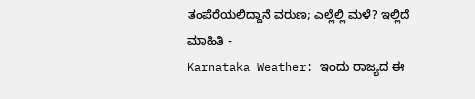ತಂಪೆರೆಯಲಿದ್ದಾನೆ ವರುಣ; ಎಲ್ಲೆಲ್ಲಿ ಮಳೆ? ಇಲ್ಲಿದೆ ಮಾಹಿತಿ -
Karnataka Weather: ಇಂದು ರಾಜ್ಯದ ಈ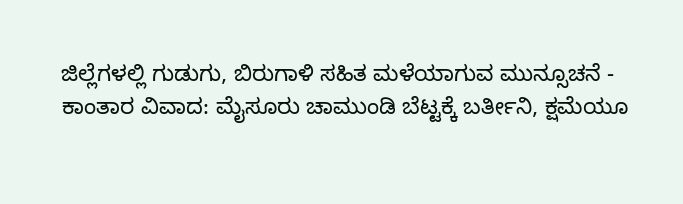ಜಿಲ್ಲೆಗಳಲ್ಲಿ ಗುಡುಗು, ಬಿರುಗಾಳಿ ಸಹಿತ ಮಳೆಯಾಗುವ ಮುನ್ಸೂಚನೆ -
ಕಾಂತಾರ ವಿವಾದ: ಮೈಸೂರು ಚಾಮುಂಡಿ ಬೆಟ್ಟಕ್ಕೆ ಬರ್ತೀನಿ, ಕ್ಷಮೆಯೂ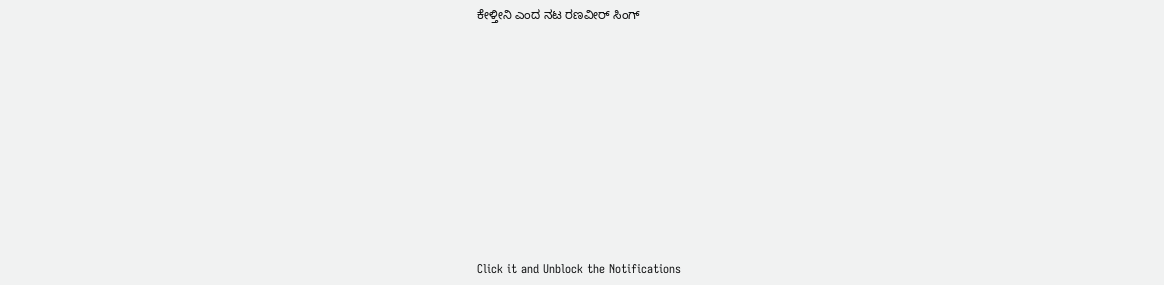ಕೇಳ್ತೀನಿ ಎಂದ ನಟ ರಣವೀರ್ ಸಿಂಗ್












Click it and Unblock the Notifications